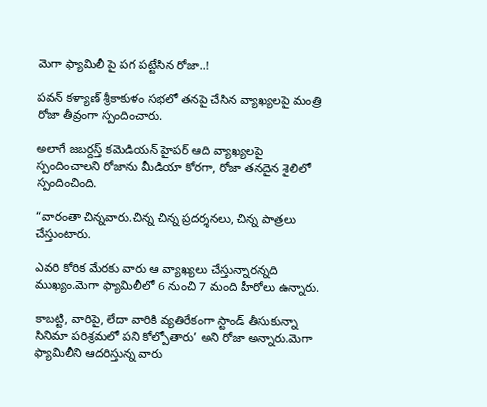మెగా ఫ్యామిలీ పై పగ పట్టేసిన రోజా..!

పవన్ కళ్యాణ్ శ్రీకాకుళం సభలో తనపై చేసిన వ్యాఖ్యలపై మంత్రి రోజా తీవ్రంగా స్పందించారు.

అలాగే జబర్దస్త్ కమెడియన్ హైపర్ ఆది వ్యాఖ్యలపై స్పందించాలని రోజాను మీడియా కోరగా, రోజా తనదైన శైలిలో స్పందించింది.

“వారంతా చిన్నవారు.చిన్న చిన్న ప్రదర్శనలు, చిన్న పాత్రలు చేస్తుంటారు.

ఎవరి కోరిక మేరకు వారు ఆ వ్యాఖ్యలు చేస్తున్నారన్నది ముఖ్యం.మెగా ఫ్యామిలీలో 6 నుంచి 7 మంది హీరోలు ఉన్నారు.

కాబట్టి, వారిపై, లేదా వారికి వ్యతిరేకంగా స్టాండ్ తీసుకున్నా సినిమా పరిశ్రమలో పని కోల్పోతారు’ అని రోజా అన్నారు.మెగా ఫ్యామిలీని ఆదరిస్తున్న వారు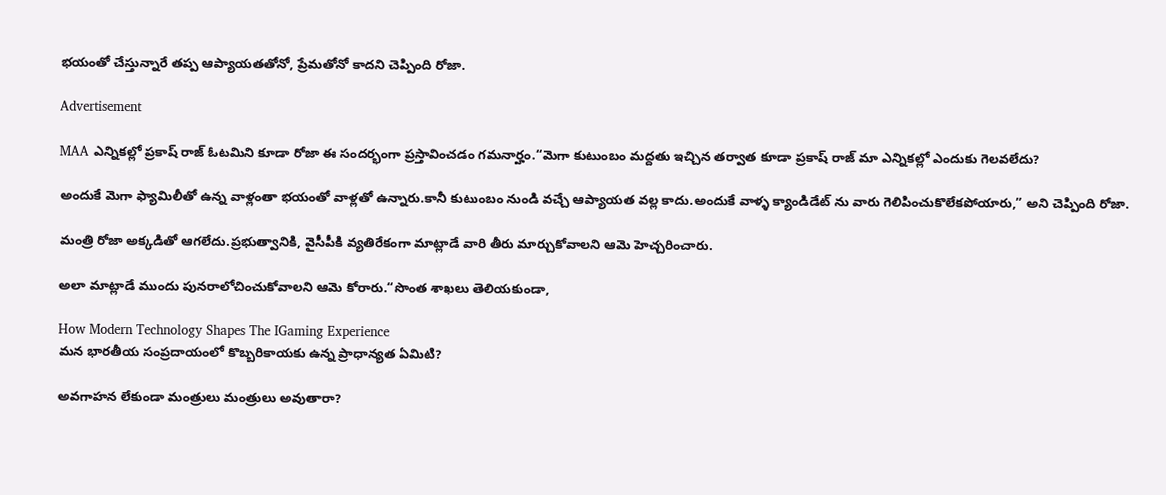భయంతో చేస్తున్నారే తప్ప ఆప్యాయతతోనో, ప్రేమతోనో కాదని చెప్పింది రోజా.

Advertisement

MAA ఎన్నికల్లో ప్రకాష్ రాజ్ ఓటమిని కూడా రోజా ఈ సందర్భంగా ప్రస్తావించడం గమనార్హం.“మెగా కుటుంబం మద్దతు ఇచ్చిన తర్వాత కూడా ప్రకాష్ రాజ్ మా ఎన్నికల్లో ఎందుకు గెలవలేదు?

అందుకే మెగా ఫ్యామిలీతో ఉన్న వాళ్లంతా భయంతో వాళ్లతో ఉన్నారు.కానీ కుటుంబం నుండి వచ్చే ఆప్యాయత వల్ల కాదు.అందుకే వాళ్ళ క్యాండిడేట్ ను వారు గెలిపించుకొలేకపోయారు,” అని చెప్పింది రోజా.

మంత్రి రోజా అక్కడితో ఆగలేదు.ప్రభుత్వానికి, వైసీపీకి వ్యతిరేకంగా మాట్లాడే వారి తీరు మార్చుకోవాలని ఆమె హెచ్చరించారు.

అలా మాట్లాడే ముందు పునరాలోచించుకోవాలని ఆమె కోరారు.“సొంత శాఖలు తెలియకుండా,

How Modern Technology Shapes The IGaming Experience
మన భారతీయ సంప్రదాయంలో కొబ్బరికాయకు ఉన్న ప్రాధాన్యత ఏమిటి?

అవగాహన లేకుండా మంత్రులు మంత్రులు అవుతారా?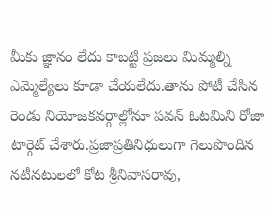మీకు జ్ఞానం లేదు కాబట్టి ప్రజలు మిమ్మల్ని ఎమ్మెల్యేలు కూడా చేయలేదు.తాను పోటీ చేసిన రెండు నియోజకవర్గాల్లోనూ పవన్ ఓటమిని రోజా టార్గెట్ చేశారు.ప్రజాప్రతినిధులుగా గెలుపొందిన నటీనటులలో కోట శ్రీనివాసరావు,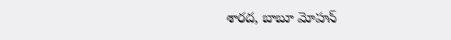శారద, బాబూ మోహన్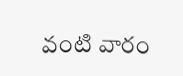వంటి వారం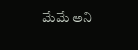మేమే అని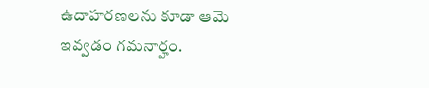ఉదాహరణలను కూడా ఆమె ఇవ్వడం గమనార్హం.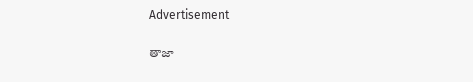Advertisement

తాజా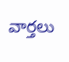వార్తలు